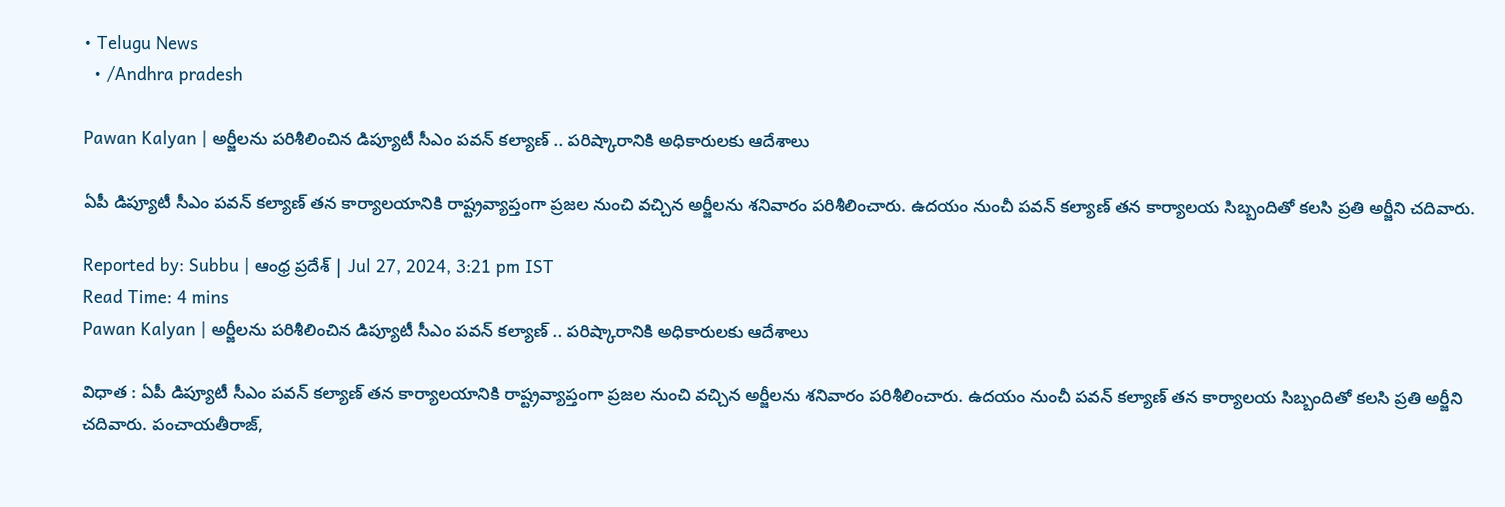• Telugu News
  • /Andhra pradesh

Pawan Kalyan | అర్జీలను పరిశీలించిన డిప్యూటీ సీఎం పవన్ కల్యాణ్‌ .. పరిష్కారానికి అధికారులకు ఆదేశాలు

ఏపీ డిప్యూటీ సీఎం పవన్ కల్యాణ్ తన కార్యాలయానికి రాష్ట్రవ్యాప్తంగా ప్రజల నుంచి వచ్చిన అర్జీలను శనివారం పరిశీలించారు. ఉదయం నుంచీ పవన్ కల్యాణ్‌ తన కార్యాలయ సిబ్బందితో కలసి ప్రతి అర్జీని చదివారు.

Reported by: Subbu | ఆంధ్ర ప్రదేశ్ | Jul 27, 2024, 3:21 pm IST
Read Time: 4 mins
Pawan Kalyan | అర్జీలను పరిశీలించిన డిప్యూటీ సీఎం పవన్ కల్యాణ్‌ .. పరిష్కారానికి అధికారులకు ఆదేశాలు

విధాత : ఏపీ డిప్యూటీ సీఎం పవన్ కల్యాణ్ తన కార్యాలయానికి రాష్ట్రవ్యాప్తంగా ప్రజల నుంచి వచ్చిన అర్జీలను శనివారం పరిశీలించారు. ఉదయం నుంచీ పవన్ కల్యాణ్‌ తన కార్యాలయ సిబ్బందితో కలసి ప్రతి అర్జీని చదివారు. పంచాయతీరాజ్,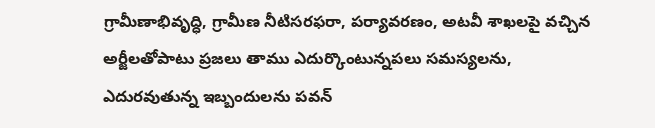గ్రామీణాభివృద్ధి, గ్రామీణ నీటిసరఫరా, పర్యావరణం, అటవీ శాఖలపై వచ్చిన అర్జీలతోపాటు ప్రజలు తాము ఎదుర్కొంటున్నపలు సమస్యలను, ఎదురవుతున్న ఇబ్బందులను పవన్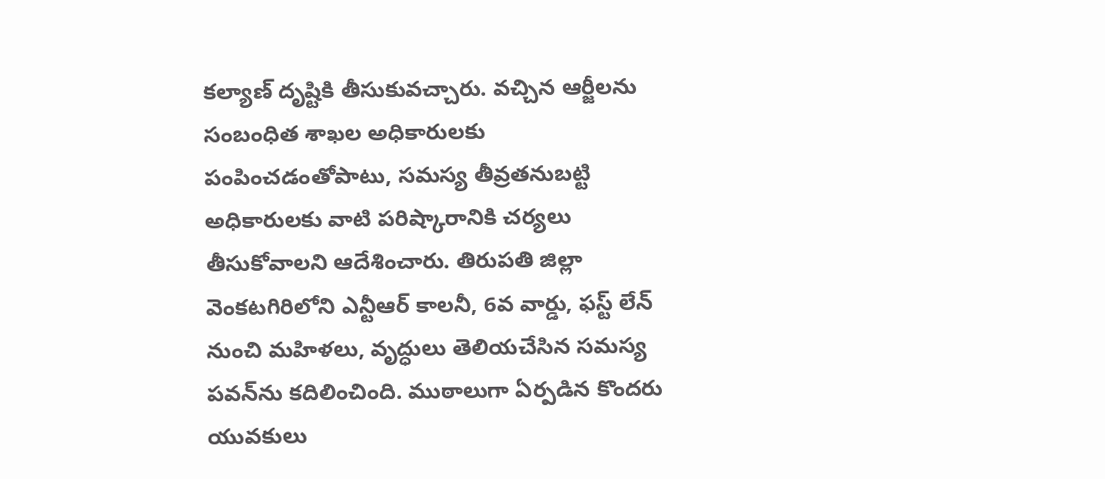కల్యాణ్‌ దృష్టికి తీసుకువచ్చారు. వచ్చిన ఆర్జీలను సంబంధిత శాఖల అధికారులకు పంపించడంతోపాటు, సమస్య తీవ్రతనుబట్టి అధికారులకు వాటి పరిష్కారానికి చర్యలు తీసుకోవాలని ఆదేశించారు. తిరుపతి జిల్లా వెంకటగిరిలోని ఎన్టీఆర్ కాలనీ, 6వ వార్డు, ఫస్ట్ లేన్ నుంచి మహిళలు, వృద్ధులు తెలియచేసిన సమస్య పవన్‌ను కదిలించింది. ముఠాలుగా ఏర్పడిన కొందరు యువకులు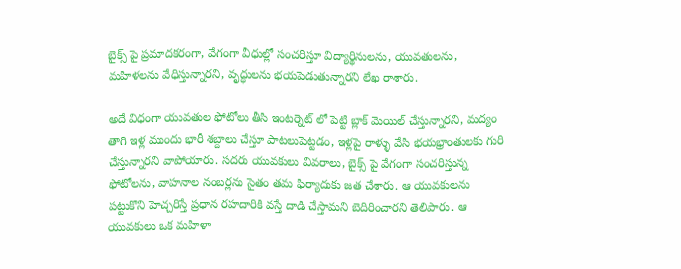బైక్స్ పై ప్రమాదకరంగా, వేగంగా వీధుల్లో సంచరిస్తూ విద్యార్థినులను, యువతులను, మహిళలను వేధిస్తున్నారని, వృద్ధులను భయపెడుతున్నారని లేఖ రాశారు.

అదే విధంగా యువతుల ఫోటోలు తీసి ఇంటర్నెట్ లో పెట్టి బ్లాక్ మెయిల్ చేస్తున్నారని, మద్యం తాగి ఇళ్ల ముందు భారీ శబ్దాలు చేస్తూ పాటలుపెట్టడం, ఇళ్లపై రాళ్ళు వేసి భయభ్రాంతులకు గురి చేస్తున్నారని వాపోయారు. సదరు యువకులు వివరాలు, బైక్స్ పై వేగంగా సంచరిస్తున్న ఫోటోలను, వాహనాల నంబర్లను సైతం తమ ఫిర్యాదుకు జత చేశారు. ఆ యువకులను పట్టుకొని హెచ్చరిస్తే ప్రధాన రహదారికి వస్తే దాడి చేస్తామని బెదిరించారని తెలిపారు. ఆ యువకులు ఒక మహిళా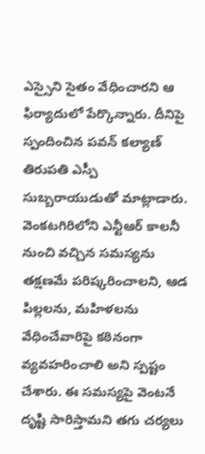ఎస్సైని సైతం వేధించారని ఆ ఫిర్యాదులో పేర్కొన్నారు. దీనిపై స్పందించిన పవన్ కల్యాణ్‌ తిరుపతి ఎస్పీ సుబ్బరాయుడుతో మాట్లాడారు. వెంకటగిరిలోని ఎన్టీఆర్ కాలనీ నుంచి వచ్చిన సమస్యను తక్షణమే పరిష్కరించాలని, ఆడ పిల్లలను, మహిళలను వేధించేవారిపై కఠినంగా వ్యవహరించాలి అని స్పష్టం చేశారు. ఈ సమస్యపై వెంటనే దృష్టి సారిస్తామని తగు చర్యలు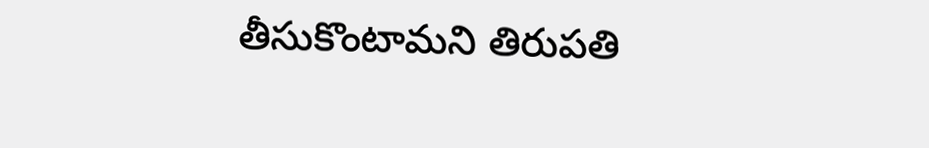తీసుకొంటామని తిరుపతి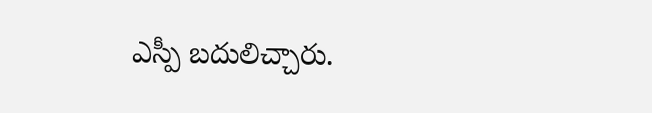ఎస్పీ బదులిచ్చారు.